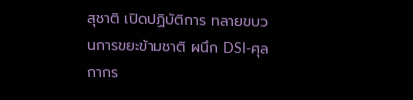สุชาติ เปิดปฏิบัติการ ทลายขบวนการขยะข้ามชาติ ผนึก DSI-ศุลกากร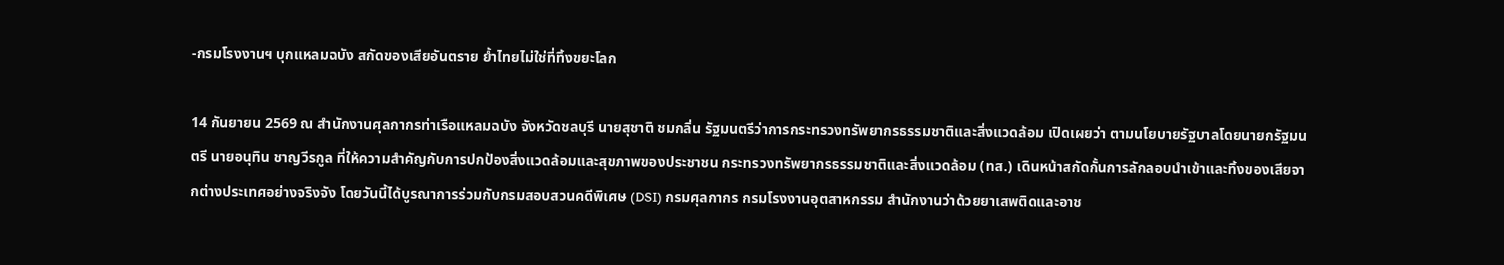-กรมโรงงานฯ บุกแหลมฉบัง สกัดของเสียอันตราย ย้ำไทยไม่ใช่ที่ทิ้งขยะโลก

14 กันยายน 2569 ณ สำนักงานศุลกากรท่าเรือแหลมฉบัง จังหวัดชลบุรี นายสุชาติ ชมกลิ่น รัฐมนตรีว่าการกระทรวงทรัพยากรธรรมชาติและสิ่งแวดล้อม เปิดเผยว่า ตามนโยบายรัฐบาลโดยนายกรัฐมนตรี นายอนุทิน ชาญวีรกูล ที่ให้ความสำคัญกับการปกป้องสิ่งแวดล้อมและสุขภาพของประชาชน กระทรวงทรัพยากรธรรมชาติและสิ่งแวดล้อม (ทส.) เดินหน้าสกัดกั้นการลักลอบนำเข้าและทิ้งของเสียจากต่างประเทศอย่างจริงจัง โดยวันนี้ได้บูรณาการร่วมกับกรมสอบสวนคดีพิเศษ (DSI) กรมศุลกากร กรมโรงงานอุตสาหกรรม สำนักงานว่าด้วยยาเสพติดและอาช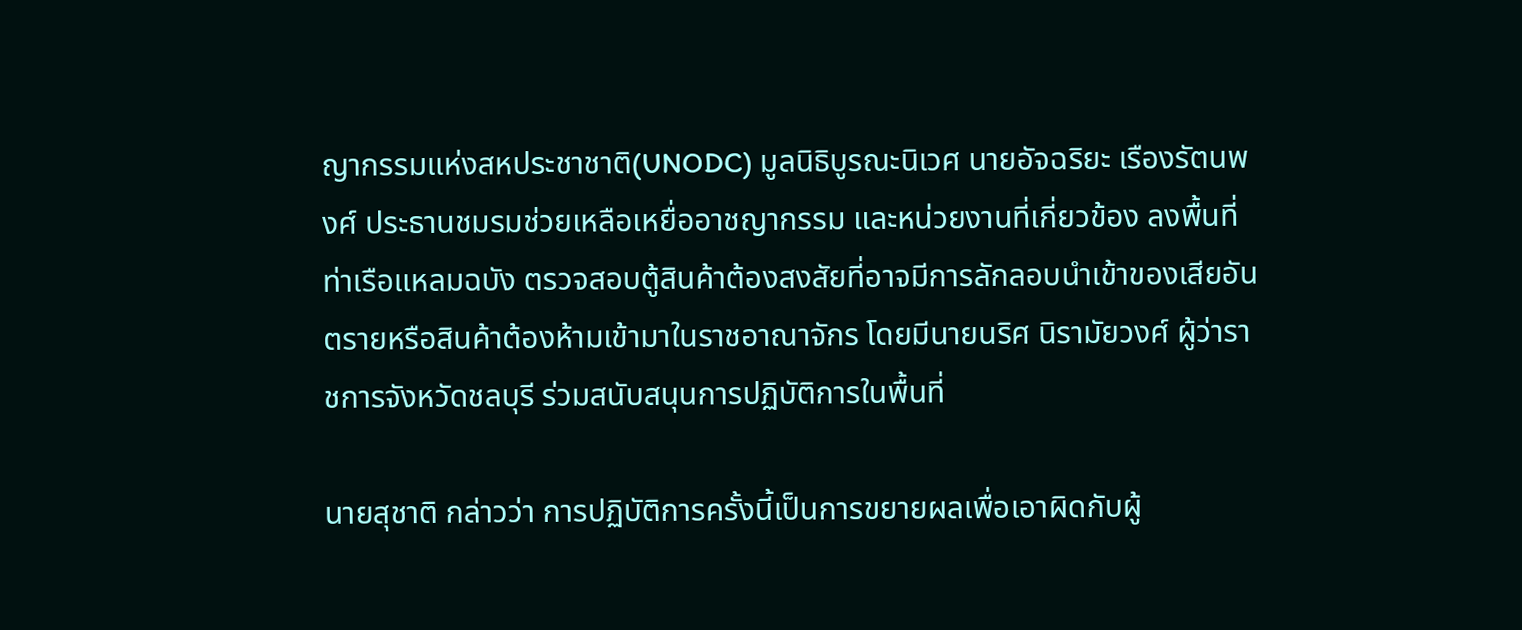ญากรรมแห่งสหประชาชาติ(UNODC) มูลนิธิบูรณะนิเวศ นายอัจฉริยะ เรืองรัตนพงศ์ ประธานชมรมช่วยเหลือเหยื่ออาชญากรรม และหน่วยงานที่เกี่ยวข้อง ลงพื้นที่ท่าเรือแหลมฉบัง ตรวจสอบตู้สินค้าต้องสงสัยที่อาจมีการลักลอบนำเข้าของเสียอันตรายหรือสินค้าต้องห้ามเข้ามาในราชอาณาจักร โดยมีนายนริศ นิรามัยวงศ์ ผู้ว่าราชการจังหวัดชลบุรี ร่วมสนับสนุนการปฏิบัติการในพื้นที่

นายสุชาติ กล่าวว่า การปฏิบัติการครั้งนี้เป็นการขยายผลเพื่อเอาผิดกับผู้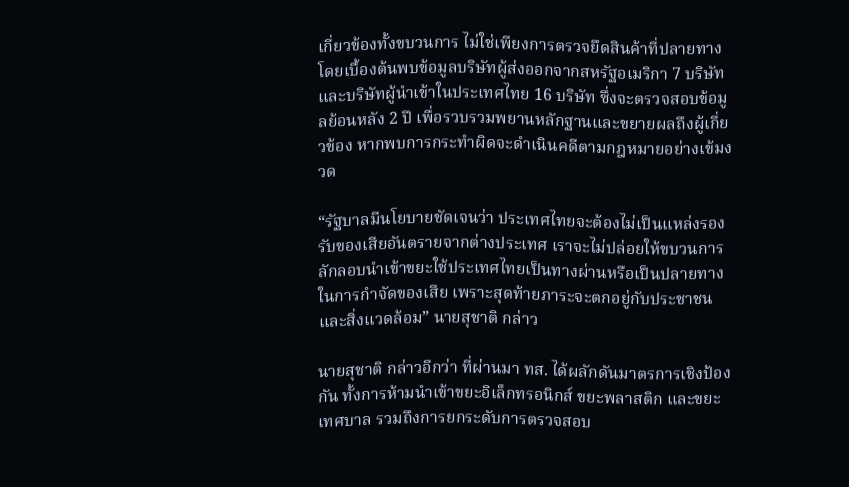เกี่ยวข้องทั้งขบวนการ ไม่ใช่เพียงการตรวจยึดสินค้าที่ปลายทาง โดยเบื้องต้นพบข้อมูลบริษัทผู้ส่งออกจากสหรัฐอเมริกา 7 บริษัท และบริษัทผู้นำเข้าในประเทศไทย 16 บริษัท ซึ่งจะตรวจสอบข้อมูลย้อนหลัง 2 ปี เพื่อรวบรวมพยานหลักฐานและขยายผลถึงผู้เกี่ยวข้อง หากพบการกระทำผิดจะดำเนินคดีตามกฎหมายอย่างเข้มงวด

“รัฐบาลมีนโยบายชัดเจนว่า ประเทศไทยจะต้องไม่เป็นแหล่งรองรับของเสียอันตรายจากต่างประเทศ เราจะไม่ปล่อยให้ขบวนการลักลอบนำเข้าขยะใช้ประเทศไทยเป็นทางผ่านหรือเป็นปลายทางในการกำจัดของเสีย เพราะสุดท้ายภาระจะตกอยู่กับประชาชนและสิ่งแวดล้อม” นายสุชาติ กล่าว

นายสุชาติ กล่าวอีกว่า ที่ผ่านมา ทส. ได้ผลักดันมาตรการเชิงป้องกัน ทั้งการห้ามนำเข้าขยะอิเล็กทรอนิกส์ ขยะพลาสติก และขยะเทศบาล รวมถึงการยกระดับการตรวจสอบ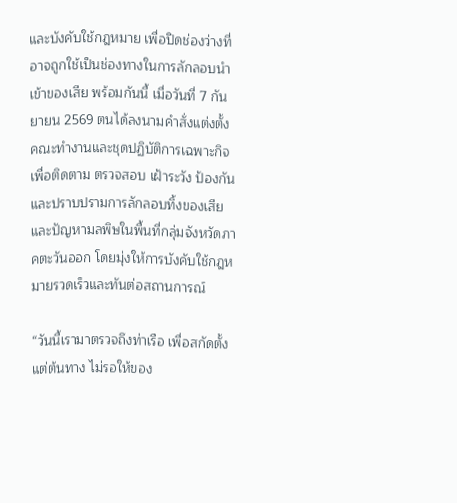และบังคับใช้กฎหมาย เพื่อปิดช่องว่างที่อาจถูกใช้เป็นช่องทางในการลักลอบนำเข้าของเสีย พร้อมกันนี้ เมื่อวันที่ 7 กันยายน 2569 ตนได้ลงนามคำสั่งแต่งตั้งคณะทำงานและชุดปฏิบัติการเฉพาะกิจ เพื่อติดตาม ตรวจสอบ เฝ้าระวัง ป้องกันและปราบปรามการลักลอบทิ้งของเสียและปัญหามลพิษในพื้นที่กลุ่มจังหวัดภาคตะวันออก โดยมุ่งให้การบังคับใช้กฎหมายรวดเร็วและทันต่อสถานการณ์

“วันนี้เรามาตรวจถึงท่าเรือ เพื่อสกัดตั้งแต่ต้นทาง ไม่รอให้ของ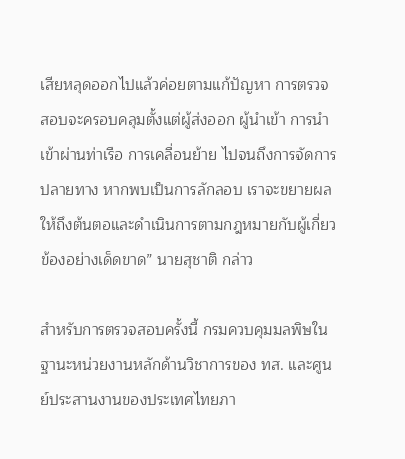เสียหลุดออกไปแล้วค่อยตามแก้ปัญหา การตรวจสอบจะครอบคลุมตั้งแต่ผู้ส่งออก ผู้นำเข้า การนำเข้าผ่านท่าเรือ การเคลื่อนย้าย ไปจนถึงการจัดการปลายทาง หากพบเป็นการลักลอบ เราจะขยายผลให้ถึงต้นตอและดำเนินการตามกฎหมายกับผู้เกี่ยวข้องอย่างเด็ดขาด” นายสุชาติ กล่าว

สำหรับการตรวจสอบครั้งนี้ กรมควบคุมมลพิษในฐานะหน่วยงานหลักด้านวิชาการของ ทส. และศูนย์ประสานงานของประเทศไทยภา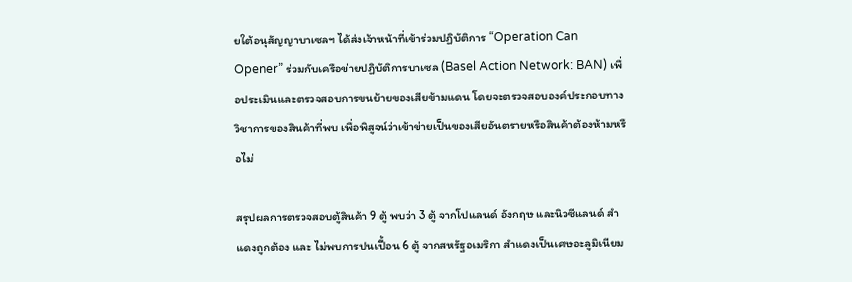ยใต้อนุสัญญาบาเซลฯ ได้ส่งเจ้าหน้าที่เข้าร่วมปฏิบัติการ “Operation Can Opener” ร่วมกับเครือข่ายปฏิบัติการบาเซล (Basel Action Network: BAN) เพื่อประเมินและตรวจสอบการขนย้ายของเสียข้ามแดน โดยจะตรวจสอบองค์ประกอบทางวิชาการของสินค้าที่พบ เพื่อพิสูจน์ว่าเข้าข่ายเป็นของเสียอันตรายหรือสินค้าต้องห้ามหรือไม่

สรุปผลการตรวจสอบตู้สินค้า 9 ตู้ พบว่า 3 ตู้ จากโปแลนด์ อังกฤษ และนิวซีแลนด์ สำแดงถูกต้อง และ ไม่พบการปนเปื้อน 6 ตู้ จากสหรัฐอเมริกา สำแดงเป็นเศษอะลูมิเนียม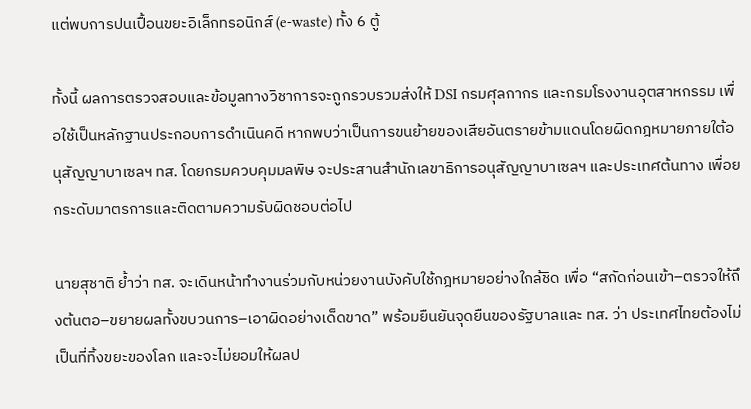แต่พบการปนเปื้อนขยะอิเล็กทรอนิกส์ (e-waste) ทั้ง 6 ตู้

ทั้งนี้ ผลการตรวจสอบและข้อมูลทางวิชาการจะถูกรวบรวมส่งให้ DSI กรมศุลกากร และกรมโรงงานอุตสาหกรรม เพื่อใช้เป็นหลักฐานประกอบการดำเนินคดี หากพบว่าเป็นการขนย้ายของเสียอันตรายข้ามแดนโดยผิดกฎหมายภายใต้อนุสัญญาบาเซลฯ ทส. โดยกรมควบคุมมลพิษ จะประสานสำนักเลขาธิการอนุสัญญาบาเซลฯ และประเทศต้นทาง เพื่อยกระดับมาตรการและติดตามความรับผิดชอบต่อไป

นายสุชาติ ย้ำว่า ทส. จะเดินหน้าทำงานร่วมกับหน่วยงานบังคับใช้กฎหมายอย่างใกล้ชิด เพื่อ “สกัดก่อนเข้า–ตรวจให้ถึงต้นตอ–ขยายผลทั้งขบวนการ–เอาผิดอย่างเด็ดขาด” พร้อมยืนยันจุดยืนของรัฐบาลและ ทส. ว่า ประเทศไทยต้องไม่เป็นที่ทิ้งขยะของโลก และจะไม่ยอมให้ผลป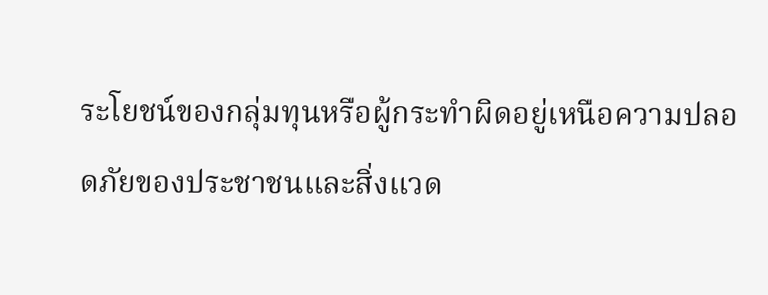ระโยชน์ของกลุ่มทุนหรือผู้กระทำผิดอยู่เหนือความปลอดภัยของประชาชนและสิ่งแวด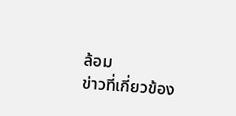ล้อม
ข่าวที่เกี่ยวข้อง